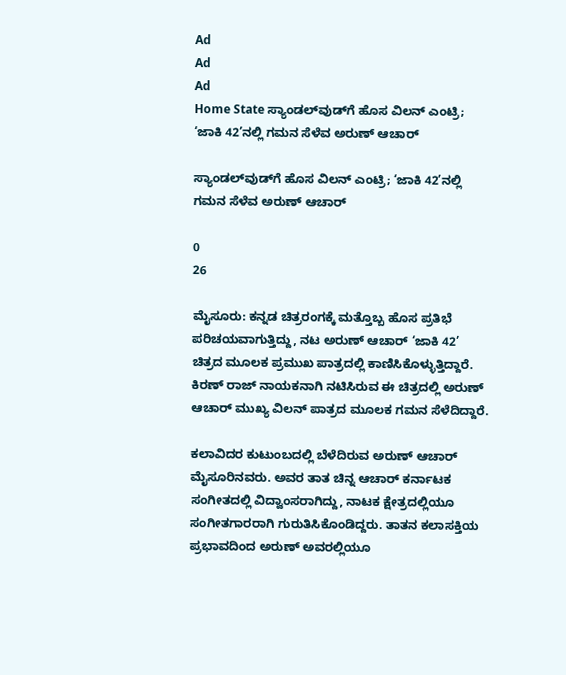Ad
Ad
Ad
Home State ಸ್ಯಾಂಡಲ್‌ವುಡ್‌ಗೆ ಹೊಸ ವಿಲನ್ ಎಂಟ್ರಿ; ‘ಜಾಕಿ 42’ನಲ್ಲಿ ಗಮನ ಸೆಳೆವ ಅರುಣ್ ಆಚಾರ್

ಸ್ಯಾಂಡಲ್‌ವುಡ್‌ಗೆ ಹೊಸ ವಿಲನ್ ಎಂಟ್ರಿ; ‘ಜಾಕಿ 42’ನಲ್ಲಿ ಗಮನ ಸೆಳೆವ ಅರುಣ್ ಆಚಾರ್

0
26

ಮೈಸೂರು: ಕನ್ನಡ ಚಿತ್ರರಂಗಕ್ಕೆ ಮತ್ತೊಬ್ಬ ಹೊಸ ಪ್ರತಿಭೆ ಪರಿಚಯವಾಗುತ್ತಿದ್ದು, ನಟ ಅರುಣ್ ಆಚಾರ್ ‘ಜಾಕಿ 42’ ಚಿತ್ರದ ಮೂಲಕ ಪ್ರಮುಖ ಪಾತ್ರದಲ್ಲಿ ಕಾಣಿಸಿಕೊಳ್ಳುತ್ತಿದ್ದಾರೆ. ಕಿರಣ್ ರಾಜ್ ನಾಯಕನಾಗಿ ನಟಿಸಿರುವ ಈ ಚಿತ್ರದಲ್ಲಿ ಅರುಣ್ ಆಚಾರ್ ಮುಖ್ಯ ವಿಲನ್ ಪಾತ್ರದ ಮೂಲಕ ಗಮನ ಸೆಳೆದಿದ್ದಾರೆ.

ಕಲಾವಿದರ ಕುಟುಂಬದಲ್ಲಿ ಬೆಳೆದಿರುವ ಅರುಣ್ ಆಚಾರ್ ಮೈಸೂರಿನವರು. ಅವರ ತಾತ ಚಿನ್ನ ಆಚಾರ್ ಕರ್ನಾಟಕ ಸಂಗೀತದಲ್ಲಿ ವಿದ್ವಾಂಸರಾಗಿದ್ದು, ನಾಟಕ ಕ್ಷೇತ್ರದಲ್ಲಿಯೂ ಸಂಗೀತಗಾರರಾಗಿ ಗುರುತಿಸಿಕೊಂಡಿದ್ದರು. ತಾತನ ಕಲಾಸಕ್ತಿಯ ಪ್ರಭಾವದಿಂದ ಅರುಣ್ ಅವರಲ್ಲಿಯೂ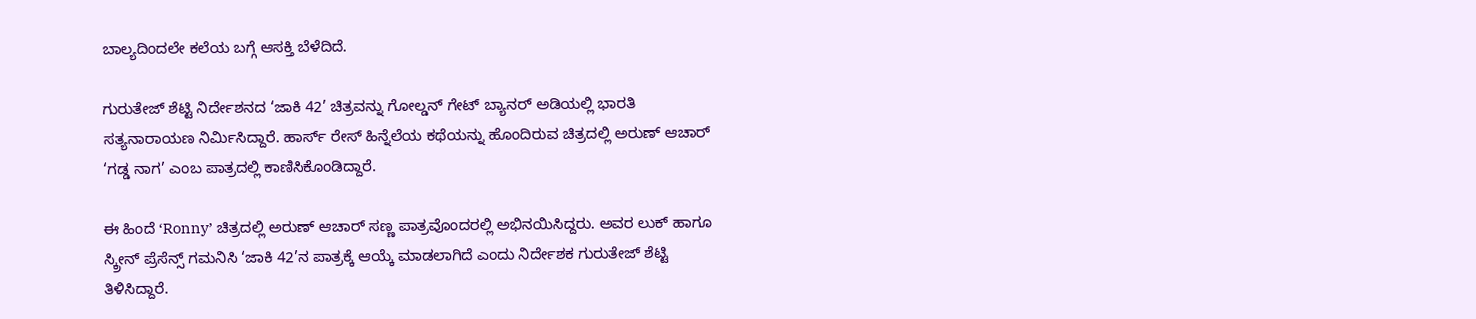ಬಾಲ್ಯದಿಂದಲೇ ಕಲೆಯ ಬಗ್ಗೆ ಆಸಕ್ತಿ ಬೆಳೆದಿದೆ.

ಗುರುತೇಜ್ ಶೆಟ್ಟಿ ನಿರ್ದೇಶನದ ‘ಜಾಕಿ 42’ ಚಿತ್ರವನ್ನು ಗೋಲ್ಡನ್ ಗೇಟ್ ಬ್ಯಾನರ್ ಅಡಿಯಲ್ಲಿ ಭಾರತಿ ಸತ್ಯನಾರಾಯಣ ನಿರ್ಮಿಸಿದ್ದಾರೆ. ಹಾರ್ಸ್ ರೇಸ್ ಹಿನ್ನೆಲೆಯ ಕಥೆಯನ್ನು ಹೊಂದಿರುವ ಚಿತ್ರದಲ್ಲಿ ಅರುಣ್ ಆಚಾರ್ ‘ಗಡ್ಡ ನಾಗ’ ಎಂಬ ಪಾತ್ರದಲ್ಲಿ ಕಾಣಿಸಿಕೊಂಡಿದ್ದಾರೆ.

ಈ ಹಿಂದೆ ‘Ronny’ ಚಿತ್ರದಲ್ಲಿ ಅರುಣ್ ಆಚಾರ್ ಸಣ್ಣ ಪಾತ್ರವೊಂದರಲ್ಲಿ ಅಭಿನಯಿಸಿದ್ದರು. ಅವರ ಲುಕ್ ಹಾಗೂ ಸ್ಕ್ರೀನ್ ಪ್ರೆಸೆನ್ಸ್ ಗಮನಿಸಿ ‘ಜಾಕಿ 42’ನ ಪಾತ್ರಕ್ಕೆ ಆಯ್ಕೆ ಮಾಡಲಾಗಿದೆ ಎಂದು ನಿರ್ದೇಶಕ ಗುರುತೇಜ್ ಶೆಟ್ಟಿ ತಿಳಿಸಿದ್ದಾರೆ.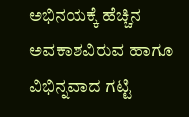ಅಭಿನಯಕ್ಕೆ ಹೆಚ್ಚಿನ ಅವಕಾಶವಿರುವ ಹಾಗೂ ವಿಭಿನ್ನವಾದ ಗಟ್ಟಿ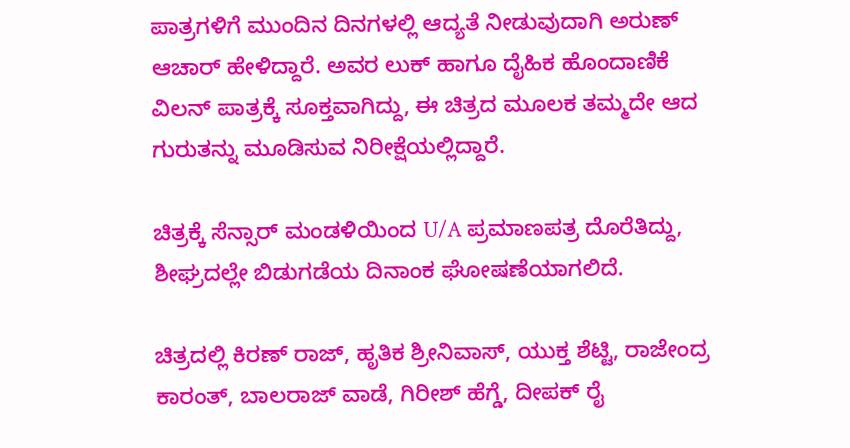ಪಾತ್ರಗಳಿಗೆ ಮುಂದಿನ ದಿನಗಳಲ್ಲಿ ಆದ್ಯತೆ ನೀಡುವುದಾಗಿ ಅರುಣ್ ಆಚಾರ್ ಹೇಳಿದ್ದಾರೆ. ಅವರ ಲುಕ್ ಹಾಗೂ ದೈಹಿಕ ಹೊಂದಾಣಿಕೆ ವಿಲನ್ ಪಾತ್ರಕ್ಕೆ ಸೂಕ್ತವಾಗಿದ್ದು, ಈ ಚಿತ್ರದ ಮೂಲಕ ತಮ್ಮದೇ ಆದ ಗುರುತನ್ನು ಮೂಡಿಸುವ ನಿರೀಕ್ಷೆಯಲ್ಲಿದ್ದಾರೆ.

ಚಿತ್ರಕ್ಕೆ ಸೆನ್ಸಾರ್ ಮಂಡಳಿಯಿಂದ U/A ಪ್ರಮಾಣಪತ್ರ ದೊರೆತಿದ್ದು, ಶೀಘ್ರದಲ್ಲೇ ಬಿಡುಗಡೆಯ ದಿನಾಂಕ ಘೋಷಣೆಯಾಗಲಿದೆ.

ಚಿತ್ರದಲ್ಲಿ ಕಿರಣ್ ರಾಜ್, ಹೃತಿಕ ಶ್ರೀನಿವಾಸ್, ಯುಕ್ತ ಶೆಟ್ಟಿ, ರಾಜೇಂದ್ರ ಕಾರಂತ್, ಬಾಲರಾಜ್ ವಾಡೆ, ಗಿರೀಶ್ ಹೆಗ್ಡೆ, ದೀಪಕ್ ರೈ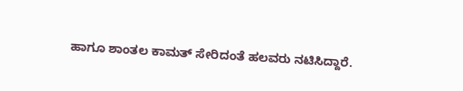ಹಾಗೂ ಶಾಂತಲ ಕಾಮತ್ ಸೇರಿದಂತೆ ಹಲವರು ನಟಿಸಿದ್ದಾರೆ.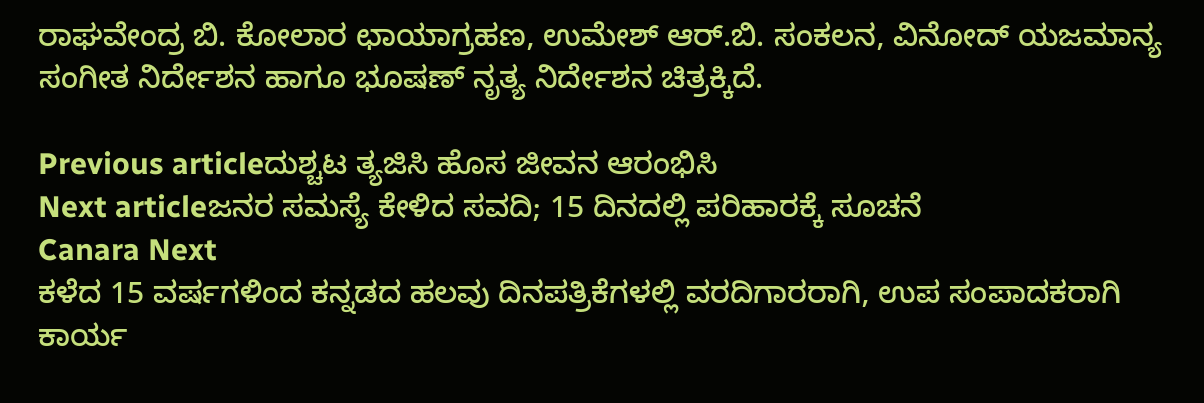ರಾಘವೇಂದ್ರ ಬಿ. ಕೋಲಾರ ಛಾಯಾಗ್ರಹಣ, ಉಮೇಶ್ ಆರ್.ಬಿ. ಸಂಕಲನ, ವಿನೋದ್ ಯಜಮಾನ್ಯ ಸಂಗೀತ ನಿರ್ದೇಶನ ಹಾಗೂ ಭೂಷಣ್ ನೃತ್ಯ ನಿರ್ದೇಶನ ಚಿತ್ರಕ್ಕಿದೆ.

Previous articleದುಶ್ಚಟ ತ್ಯಜಿಸಿ ಹೊಸ ಜೀವನ ಆರಂಭಿಸಿ
Next articleಜನರ ಸಮಸ್ಯೆ ಕೇಳಿದ ಸವದಿ; 15 ದಿನದಲ್ಲಿ ಪರಿಹಾರಕ್ಕೆ ಸೂಚನೆ
Canara Next
ಕಳೆದ 15 ವರ್ಷಗಳಿಂದ ಕನ್ನಡದ ಹಲವು ದಿನಪತ್ರಿಕೆಗಳಲ್ಲಿ ವರದಿಗಾರರಾಗಿ, ಉಪ ಸಂಪಾದಕರಾಗಿ ಕಾರ್ಯ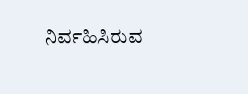ನಿರ್ವಹಿಸಿರುವ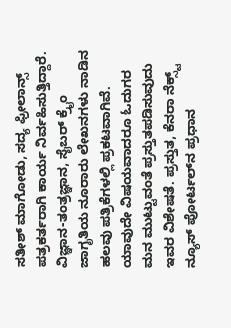ಸತೀಶ್‌ ಮಾಗೋಡು, ಸದ್ಯ ಫ್ರೀಲಾನ್ಸ್‌ ಪತ್ರಕರ್ತರಾಗಿ ಕಾರ್ಯ ನಿರ್ವಹಿಸುತ್ತಿದ್ದಾರೆ. ವಿಜ್ಞಾನ-ತಂತ್ರಜ್ಞಾನ, ಸೈಬರ್‌ ಕ್ರೈಂ ಜಾಗೃತಿಯ ನೂರಾರು ಲೇಖನಗಳು ನಾಡಿನ ಹಲವು ಪತ್ರಿಕೆಗಳಲ್ಲಿ ಪ್ರಕಟವಾಗಿವೆ. ಯಾವುದೇ ವಿಷಯವಾದರೂ ಓದುಗರ ಮನ ಮುಟ್ಟುವಂತೆ ಪ್ರಸ್ತುತಪಡಿಸುವುದು ಇವರ ವಿಶೇಷತೆ. ಪ್ರಸ್ತುತ, ಕೆನರಾ ನೆಕ್ಸ್ಟ್‌ ನ್ಯೂಸ್‌ ಪೋರ್ಟಲ್‌ನ ಪ್ರಧಾನ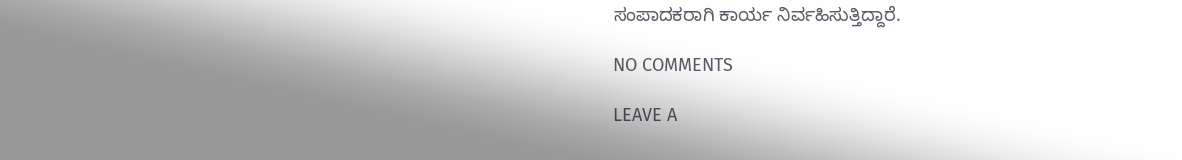ಸಂಪಾದಕರಾಗಿ ಕಾರ್ಯ ನಿರ್ವಹಿಸುತ್ತಿದ್ದಾರೆ.

NO COMMENTS

LEAVE A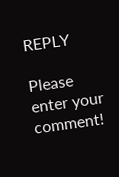REPLY

Please enter your comment!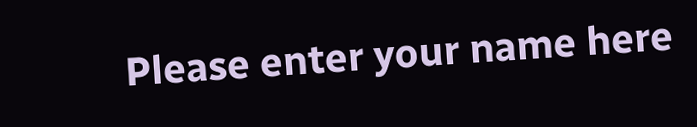Please enter your name here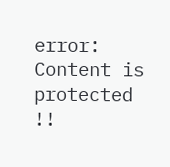error: Content is protected !!